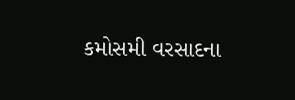કમોસમી વરસાદના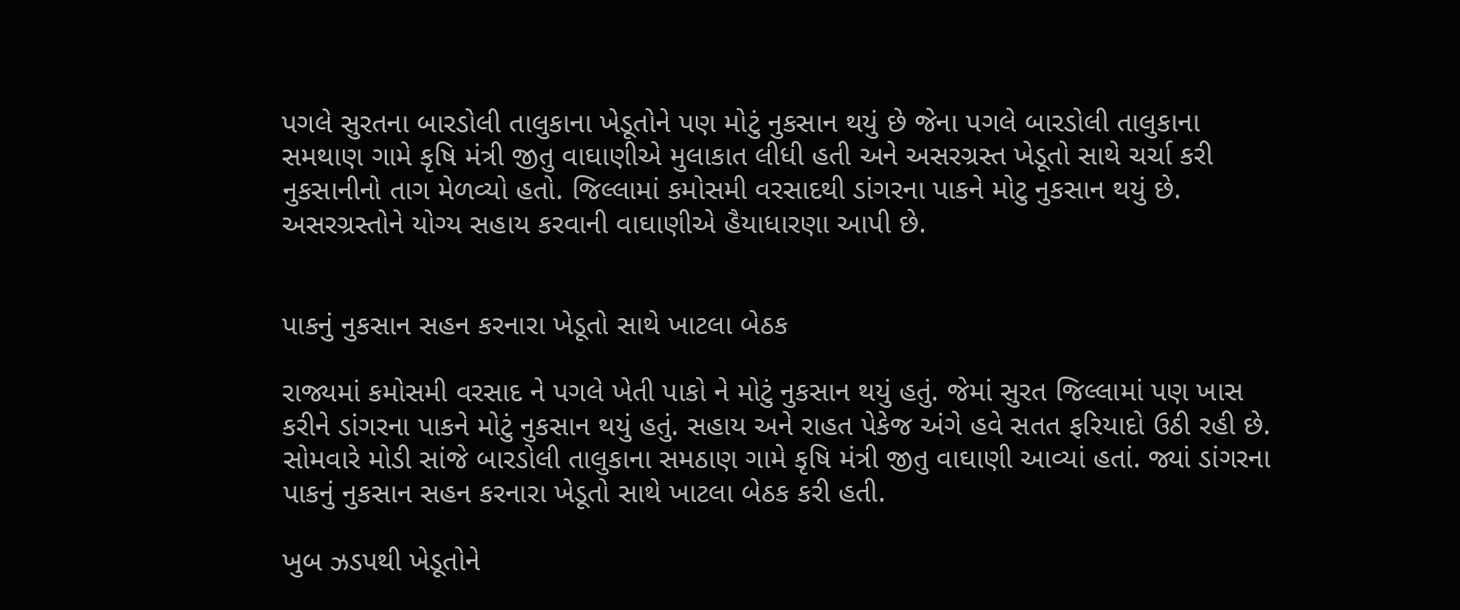પગલે સુરતના બારડોલી તાલુકાના ખેડૂતોને પણ મોટું નુકસાન થયું છે જેના પગલે બારડોલી તાલુકાના સમથાણ ગામે કૃષિ મંત્રી જીતુ વાઘાણીએ મુલાકાત લીધી હતી અને અસરગ્રસ્ત ખેડૂતો સાથે ચર્ચા કરી નુકસાનીનો તાગ મેળવ્યો હતો. જિલ્લામાં કમોસમી વરસાદથી ડાંગરના પાકને મોટુ નુકસાન થયું છે. અસરગ્રસ્તોને યોગ્ય સહાય કરવાની વાઘાણીએ હૈયાધારણા આપી છે.


પાકનું નુકસાન સહન કરનારા ખેડૂતો સાથે ખાટલા બેઠક

રાજ્યમાં કમોસમી વરસાદ ને પગલે ખેતી પાકો ને મોટું નુકસાન થયું હતું. જેમાં સુરત જિલ્લામાં પણ ખાસ કરીને ડાંગરના પાકને મોટું નુકસાન થયું હતું. સહાય અને રાહત પેકેજ અંગે હવે સતત ફરિયાદો ઉઠી રહી છે. સોમવારે મોડી સાંજે બારડોલી તાલુકાના સમઠાણ ગામે કૃષિ મંત્રી જીતુ વાઘાણી આવ્યાં હતાં. જ્યાં ડાંગરના પાકનું નુકસાન સહન કરનારા ખેડૂતો સાથે ખાટલા બેઠક કરી હતી.

ખુબ ઝડપથી ખેડૂતોને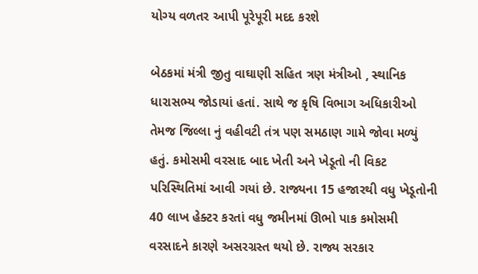યોગ્ય વળતર આપી પૂરેપૂરી મદદ કરશે

બેઠકમાં મંત્રી જીતુ વાઘાણી સહિત ત્રણ મંત્રીઓ , સ્થાનિક ધારાસભ્ય જોડાયાં હતાં. સાથે જ કૃષિ વિભાગ અધિકારીઓ તેમજ જિલ્લા નું વહીવટી તંત્ર પણ સમઠાણ ગામે જોવા મળ્યું હતું. કમોસમી વરસાદ બાદ ખેતી અને ખેડૂતો ની વિકટ પરિસ્થિતિમાં આવી ગયાં છે. રાજ્યના 15 હજારથી વધુ ખેડૂતોની 40 લાખ હેક્ટર કરતાં વધુ જમીનમાં ઊભો પાક કમોસમી વરસાદને કારણે અસરગ્રસ્ત થયો છે. રાજ્ય સરકાર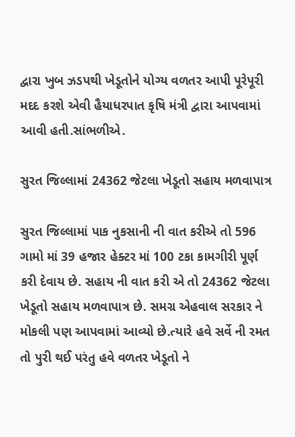દ્વારા ખુબ ઝડપથી ખેડૂતોને યોગ્ય વળતર આપી પૂરેપૂરી મદદ કરશે એવી હૈયાધરપાત કૃષિ મંત્રી દ્વારા આપવામાં આવી હતી.સાંભળીએ.

સુરત જિલ્લામાં 24362 જેટલા ખેડૂતો સહાય મળવાપાત્ર

સુરત જિલ્લામાં પાક નુકસાની ની વાત કરીએ તો 596 ગામો માં 39 હજાર હેક્ટર માં 100 ટકા કામગીરી પૂર્ણ કરી દેવાય છે. સહાય ની વાત કરી એ તો 24362 જેટલા ખેડૂતો સહાય મળવાપાત્ર છે. સમગ્ર એહવાલ સરકાર ને મોકલી પણ આપવામાં આવ્યો છે.ત્યારે હવે સર્વે ની રમત તો પુરી થઈ પરંતુ હવે વળતર ખેડૂતો ને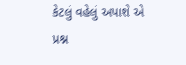કેટલું વહેલું અપાશે એ પ્રશ્ન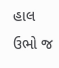હાલ ઉભો જ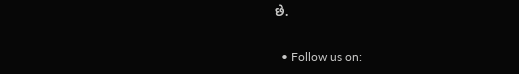છે.


  • Follow us on: